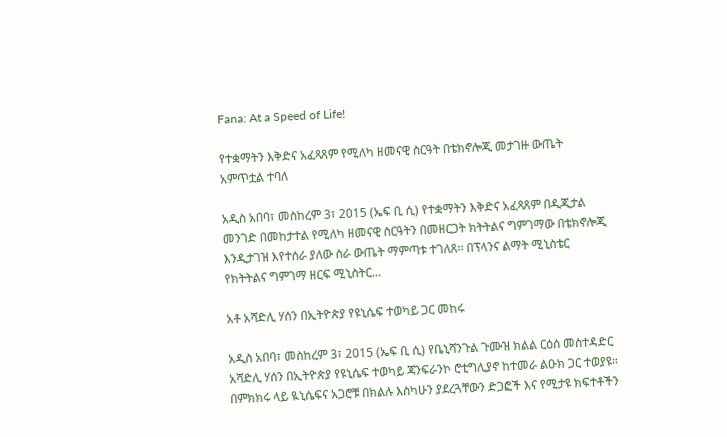Fana: At a Speed of Life!

የተቋማትን እቅድና አፈጻጸም የሚለካ ዘመናዊ ስርዓት በቴክኖሎጂ መታገዙ ውጤት አምጥቷል ተባለ

አዲስ አበባ፣ መስከረም 3፣ 2015 (ኤፍ ቢ ሲ) የተቋማትን እቅድና አፈጻጸም በዲጂታል መንገድ በመከታተል የሚለካ ዘመናዊ ስርዓትን በመዘርጋት ክትትልና ግምገማው በቴክኖሎጂ እንዲታገዝ እየተሰራ ያለው ስራ ውጤት ማምጣቱ ተገለጸ፡፡ በፕላንና ልማት ሚኒስቴር የክትትልና ግምገማ ዘርፍ ሚኒስትር…

አቶ አሻድሊ ሃሰን በኢትዮጵያ የዩኒሴፍ ተወካይ ጋር መከሩ

አዲስ አበባ፣ መስከረም 3፣ 2015 (ኤፍ ቢ ሲ) የቤኒሻንጉል ጉሙዝ ክልል ርዕሰ መስተዳድር አሻድሊ ሃሰን በኢትዮጵያ የዩኒሴፍ ተወካይ ጃንፍራንኮ ሮቲግሊያኖ ከተመራ ልዑክ ጋር ተወያዩ። በምክክሩ ላይ ዪኒሴፍና አጋሮቹ በክልሉ እስካሁን ያደረጓቸውን ድጋፎች እና የሚታዩ ክፍተቶችን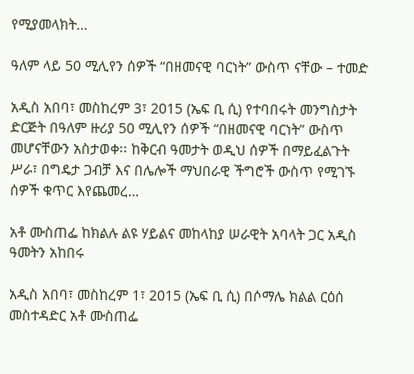የሚያመላክት…

ዓለም ላይ 50 ሚሊየን ሰዎች “በዘመናዊ ባርነት” ውስጥ ናቸው – ተመድ

አዲስ አበባ፣ መስከረም 3፣ 2015 (ኤፍ ቢ ሲ) የተባበሩት መንግስታት ድርጅት በዓለም ዙሪያ 50 ሚሊየን ሰዎች “በዘመናዊ ባርነት” ውስጥ መሆናቸውን አስታወቀ፡፡ ከቅርብ ዓመታት ወዲህ ሰዎች በማይፈልጉት ሥራ፣ በግዴታ ጋብቻ እና በሌሎች ማህበራዊ ችግሮች ውስጥ የሚገኙ ሰዎች ቁጥር እየጨመረ…

አቶ ሙስጠፌ ከክልሉ ልዩ ሃይልና መከላከያ ሠራዊት አባላት ጋር አዲስ ዓመትን አከበሩ

አዲስ አበባ፣ መስከረም 1፣ 2015 (ኤፍ ቢ ሲ) በሶማሌ ክልል ርዕሰ መስተዳድር አቶ ሙስጠፌ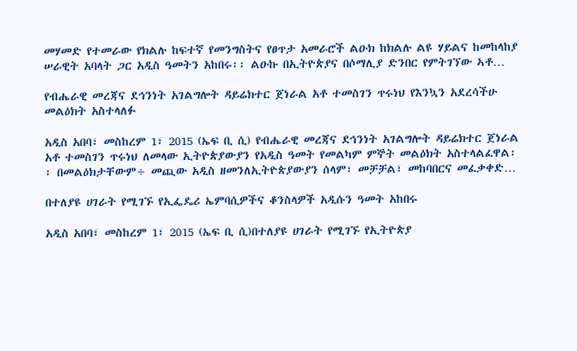መሃመድ የተመራው የክልሉ ከፍተኛ የመንግስትና የፀጥታ አመራሮች ልዑክ ከክልሉ ልዩ ሃይልና ከመከላከያ ሠራዊት አባላት ጋር አዲስ ዓመትን አከበሩ፡፡ ልዑኩ በኢትዮጵያና በሶማሊያ ድንበር የምትገኘው ኣቶ…

የብሔራዊ መረጃና ደኅንነት አገልግሎት ዳይሬክተር ጀነራል አቶ ተመስገን ጥሩነህ የእንኳን አደረሳችሁ መልዕክት አስተላለፉ

አዲስ አበባ፣ መስከረም 1፣ 2015 (ኤፍ ቢ ሲ) የብሔራዊ መረጃና ደኅንነት አገልግሎት ዳይሬክተር ጀነራል አቶ ተመስገን ጥሩነህ ለመላው ኢትዮጵያውያን የአዲስ ዓመት የመልካም ምኞት መልዕክት አስተላልፈዋል፡፡ በመልዕክታቸውም÷ መጪው አዲስ ዘመንለኢትዮጵያውያን ሰላም፣ መቻቻል፣ መከባበርና መፈቃቀድ…

በተለያዩ ሀገራት የሚገኙ የኢፌዴሪ ኤምባሲዎችና ቆንስላዎች አዲሱን ዓመት አከበሩ

አዲስ አበባ፣ መስከረም 1፣ 2015 (ኤፍ ቢ ሲ)በተለያዩ ሀገራት የሚገኙ የኢትዮጵያ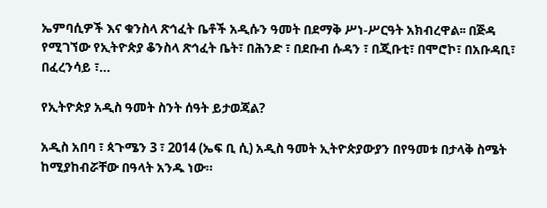ኤምባሲዎች እና ቁንስላ ጽኅፈት ቤቶች አዲሱን ዓመት በደማቅ ሥነ-ሥርዓት አክብረዋል፡፡ በጅዳ የሚገኘው የኢትዮጵያ ቆንስላ ጽኅፈት ቤት፣ በሕንድ ፣ በደቡብ ሱዳን ፣ በጂቡቲ፣ በሞሮኮ፣ በአቡዳቢ፣ በፈረንሳይ ፣…

የኢትዮጵያ አዲስ ዓመት ስንት ሰዓት ይታወጃል?

አዲስ አበባ ፣ ጳጉሜን 3 ፣ 2014 (ኤፍ ቢ ሲ) አዲስ ዓመት ኢትዮጵያውያን በየዓመቱ በታላቅ ስሜት ከሚያከብሯቸው በዓላት አንዱ ነው።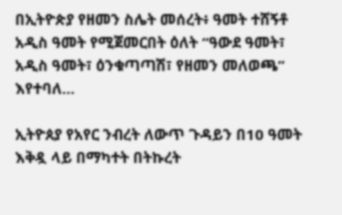በኢትዮጵያ የዘመን ስሌት መሰረት፥ ዓመት ተሸኝቶ አዲስ ዓመት የሚጀመርበት ዕለት “ዓውደ ዓመት፣ አዲስ ዓመት፣ ዕንቁጣጣሽ፣ የዘመን መለወጫ” እየተባለ…

ኢትዮጰያ የአየር ንብረት ለውጥ ጉዳይን በ10 ዓመት እቅዷ ላይ በማካተት በትኩረት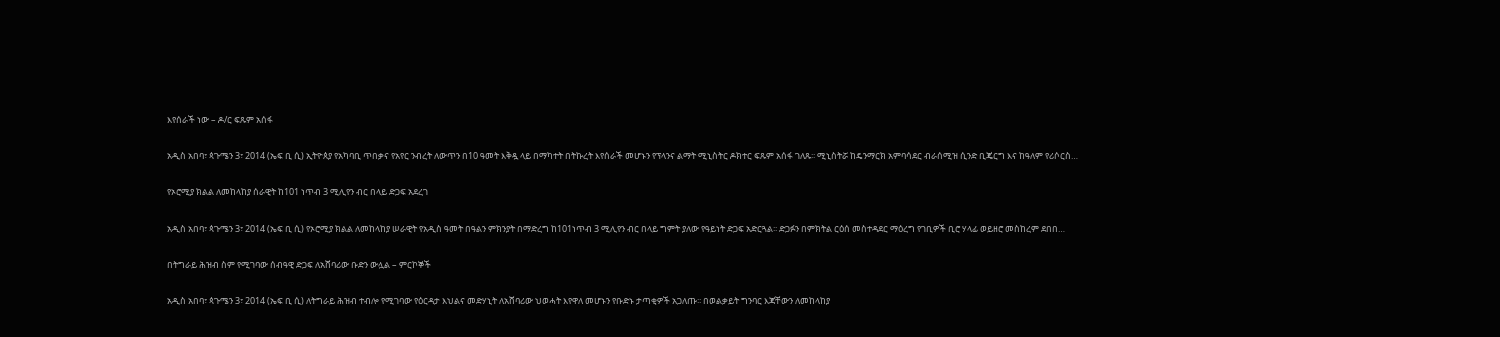እየሰራች ነው – ዶ/ር ፍጹም አሰፋ

አዲስ አበባ፣ ጳጉሜን 3፣ 2014 (ኤፍ ቢ ሲ) ኢትዮጰያ የአካባቢ ጥበቃና የአየር ንብረት ለውጥን በ10 ዓመት እቅዷ ላይ በማካተት በትኩረት እየሰራች መሆኑን የፕላንና ልማት ሚኒስትር ዶክተር ፍጹም አሰፋ ገለጹ፡፡ ሚኒስትሯ ከዴንማርክ አምባሳደር ብራሰሚዝ ሲንድ ቢጄርግ እና ከዓለም የሪሶርስ…

የኦሮሚያ ክልል ለመከላከያ ሰራዊት ከ101 ነጥብ 3 ሚሊየን ብር በላይ ድጋፍ አደረገ

አዲስ አበባ፣ ጳጉሜን 3፣ 2014 (ኤፍ ቢ ሲ) የኦሮሚያ ክልል ለመከላከያ ሠራዊት የአዲስ ዓመት በዓልን ምክንያት በማድረግ ከ101ነጥብ 3 ሚሊየን ብር በላይ ግምት ያለው የዓይነት ድጋፍ አድርጓል፡፡ ድጋፉን በምክትል ርዕሰ መስተዳደር ማዕረግ የገቢዎች ቢሮ ሃላፊ ወይዘሮ መስከረም ደበበ…

በትግራይ ሕዝብ ስም የሚገባው ሰብዓዊ ድጋፍ ለአሸባሪው ቡድን ውሏል – ምርኮኞች

አዲስ አበባ፣ ጳጉሜን 3፣ 2014 (ኤፍ ቢ ሲ) ለትግራይ ሕዝብ ተብሎ የሚገባው የዕርዳታ እህልና መድሃኒት ለአሸባሪው ህወሓት እየዋለ መሆኑን የቡድኑ ታጣቂዎች አጋለጡ፡፡ በወልቃይት ግንባር እጃቸውን ለመከላከያ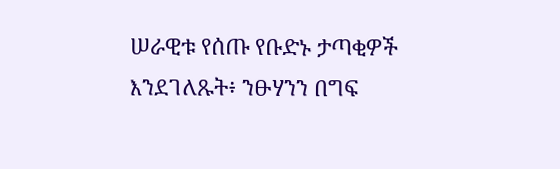ሠራዊቱ የሰጡ የቡድኑ ታጣቂዎች እንደገለጹት፥ ንፁሃንን በግፍ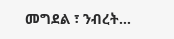መግደል ፣ ንብረት…